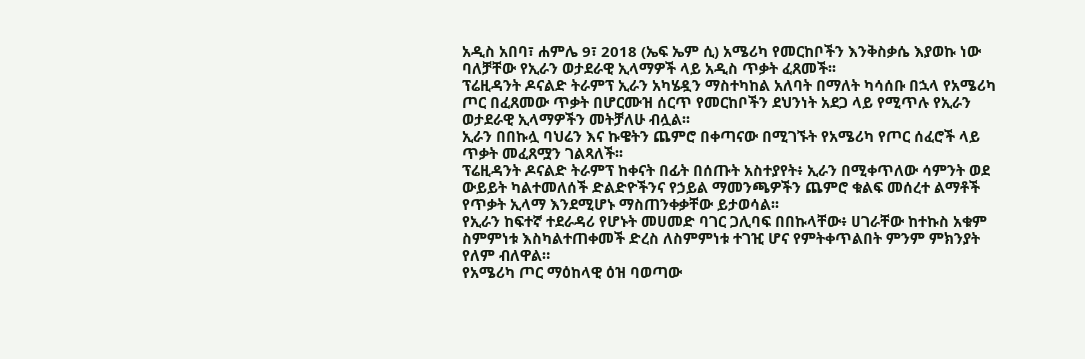አዲስ አበባ፣ ሐምሌ 9፣ 2018 (ኤፍ ኤም ሲ) አሜሪካ የመርከቦችን እንቅስቃሴ እያወኩ ነው ባለቻቸው የኢራን ወታደራዊ ኢላማዎች ላይ አዲስ ጥቃት ፈጸመች፡፡
ፕሬዚዳንት ዶናልድ ትራምፕ ኢራን አካሄዷን ማስተካከል አለባት በማለት ካሳሰቡ በኋላ የአሜሪካ ጦር በፈጸመው ጥቃት በሆርሙዝ ሰርጥ የመርከቦችን ደህንነት አደጋ ላይ የሚጥሉ የኢራን ወታደራዊ ኢላማዎችን መትቻለሁ ብሏል፡፡
ኢራን በበኩሏ ባህሬን እና ኩዌትን ጨምሮ በቀጣናው በሚገኙት የአሜሪካ የጦር ሰፈሮች ላይ ጥቃት መፈጸሟን ገልጻለች፡፡
ፕሬዚዳንት ዶናልድ ትራምፕ ከቀናት በፊት በሰጡት አስተያየት፥ ኢራን በሚቀጥለው ሳምንት ወደ ውይይት ካልተመለሰች ድልድዮችንና የኃይል ማመንጫዎችን ጨምሮ ቁልፍ መሰረተ ልማቶች የጥቃት ኢላማ እንደሚሆኑ ማስጠንቀቃቸው ይታወሳል፡፡
የኢራን ከፍተኛ ተደራዳሪ የሆኑት መሀመድ ባገር ጋሊባፍ በበኩላቸው፥ ሀገራቸው ከተኩስ አቁም ስምምነቱ እስካልተጠቀመች ድረስ ለስምምነቱ ተገዢ ሆና የምትቀጥልበት ምንም ምክንያት የለም ብለዋል።
የአሜሪካ ጦር ማዕከላዊ ዕዝ ባወጣው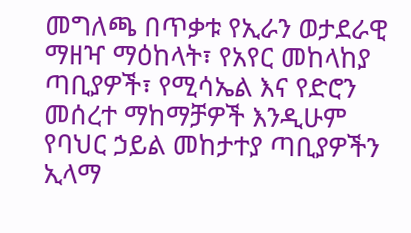መግለጫ በጥቃቱ የኢራን ወታደራዊ ማዘዣ ማዕከላት፣ የአየር መከላከያ ጣቢያዎች፣ የሚሳኤል እና የድሮን መሰረተ ማከማቻዎች እንዲሁም የባህር ኃይል መከታተያ ጣቢያዎችን ኢላማ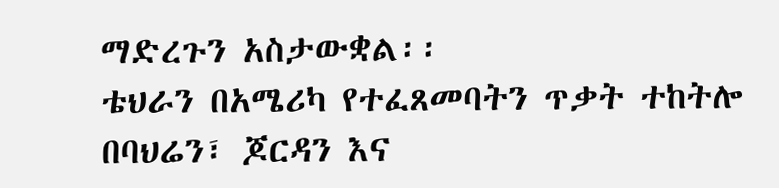ማድረጉን አስታውቋል፡፡
ቴህራን በአሜሪካ የተፈጸመባትን ጥቃት ተከትሎ በባህሬን፣ ጆርዳን እና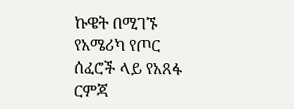ኩዌት በሚገኙ የአሜሪካ የጦር ሰፈሮች ላይ የአጸፋ ርምጃ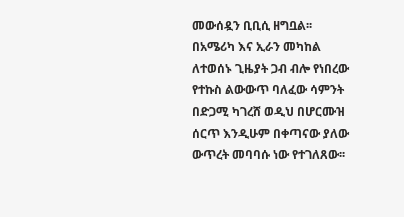መውሰዷን ቢቢሲ ዘግቧል፡፡
በአሜሪካ እና ኢራን መካከል ለተወሰኑ ጊዜያት ጋብ ብሎ የነበረው የተኩስ ልውውጥ ባለፈው ሳምንት በድጋሚ ካገረሸ ወዲህ በሆርሙዝ ሰርጥ እንዲሁም በቀጣናው ያለው ውጥረት መባባሱ ነው የተገለጸው፡፡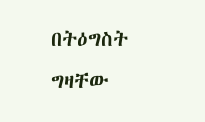በትዕግስት ግዛቸው